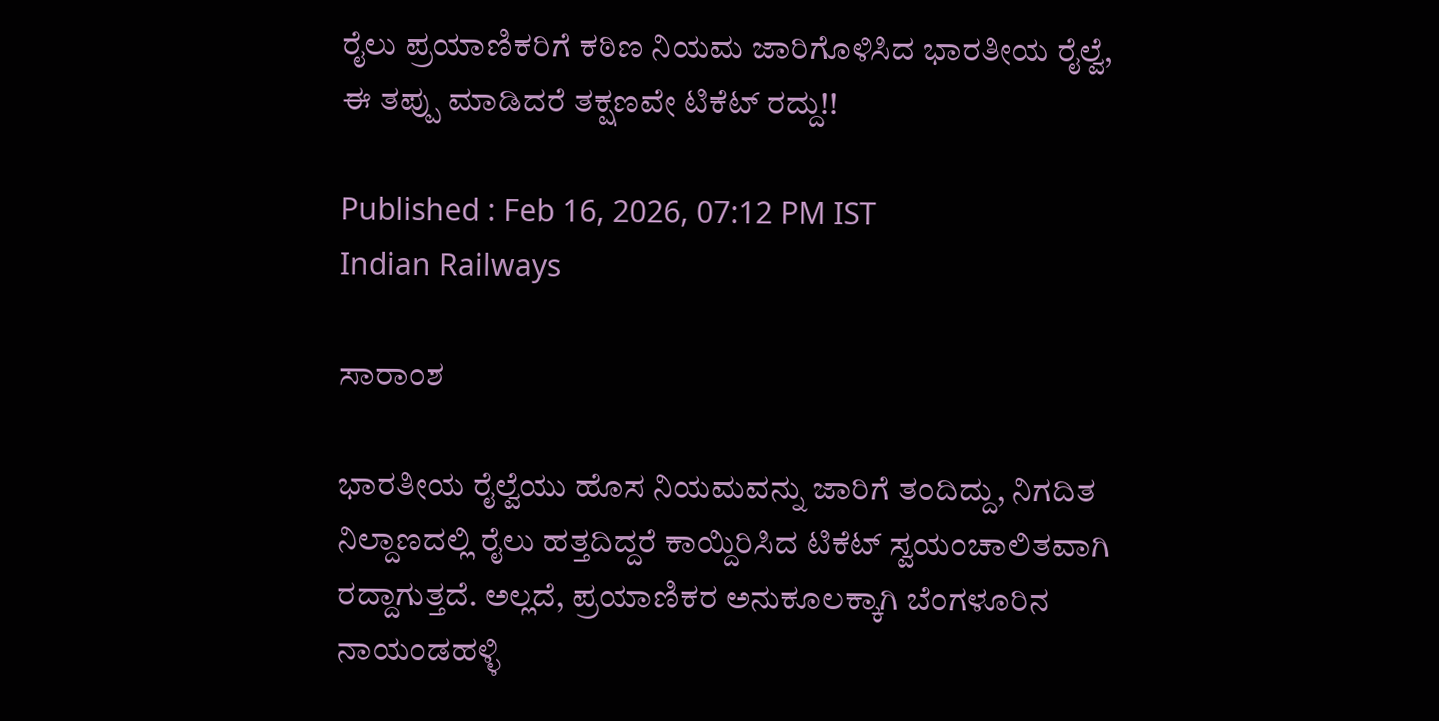ರೈಲು ಪ್ರಯಾಣಿಕರಿಗೆ ಕಠಿಣ ನಿಯಮ ಜಾರಿಗೊಳಿಸಿದ ಭಾರತೀಯ ರೈಲ್ವೆ, ಈ ತಪ್ಪು ಮಾಡಿದರೆ ತಕ್ಷಣವೇ ಟಿಕೆಟ್ ರದ್ದು!!

Published : Feb 16, 2026, 07:12 PM IST
Indian Railways

ಸಾರಾಂಶ

ಭಾರತೀಯ ರೈಲ್ವೆಯು ಹೊಸ ನಿಯಮವನ್ನು ಜಾರಿಗೆ ತಂದಿದ್ದು, ನಿಗದಿತ ನಿಲ್ದಾಣದಲ್ಲಿ ರೈಲು ಹತ್ತದಿದ್ದರೆ ಕಾಯ್ದಿರಿಸಿದ ಟಿಕೆಟ್ ಸ್ವಯಂಚಾಲಿತವಾಗಿ ರದ್ದಾಗುತ್ತದೆ. ಅಲ್ಲದೆ, ಪ್ರಯಾಣಿಕರ ಅನುಕೂಲಕ್ಕಾಗಿ ಬೆಂಗಳೂರಿನ ನಾಯಂಡಹಳ್ಳಿ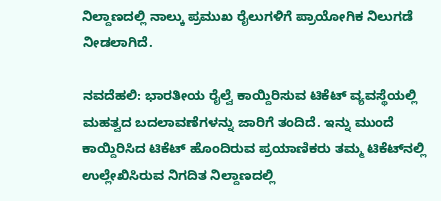ನಿಲ್ದಾಣದಲ್ಲಿ ನಾಲ್ಕು ಪ್ರಮುಖ ರೈಲುಗಳಿಗೆ ಪ್ರಾಯೋಗಿಕ ನಿಲುಗಡೆ ನೀಡಲಾಗಿದೆ.

ನವದೆಹಲಿ: ಭಾರತೀಯ ರೈಲ್ವೆ ಕಾಯ್ದಿರಿಸುವ ಟಿಕೆಟ್ ವ್ಯವಸ್ಥೆಯಲ್ಲಿ ಮಹತ್ವದ ಬದಲಾವಣೆಗಳನ್ನು ಜಾರಿಗೆ ತಂದಿದೆ. ಇನ್ನು ಮುಂದೆ ಕಾಯ್ದಿರಿಸಿದ ಟಿಕೆಟ್ ಹೊಂದಿರುವ ಪ್ರಯಾಣಿಕರು ತಮ್ಮ ಟಿಕೆಟ್‌ನಲ್ಲಿ ಉಲ್ಲೇಖಿಸಿರುವ ನಿಗದಿತ ನಿಲ್ದಾಣದಲ್ಲಿ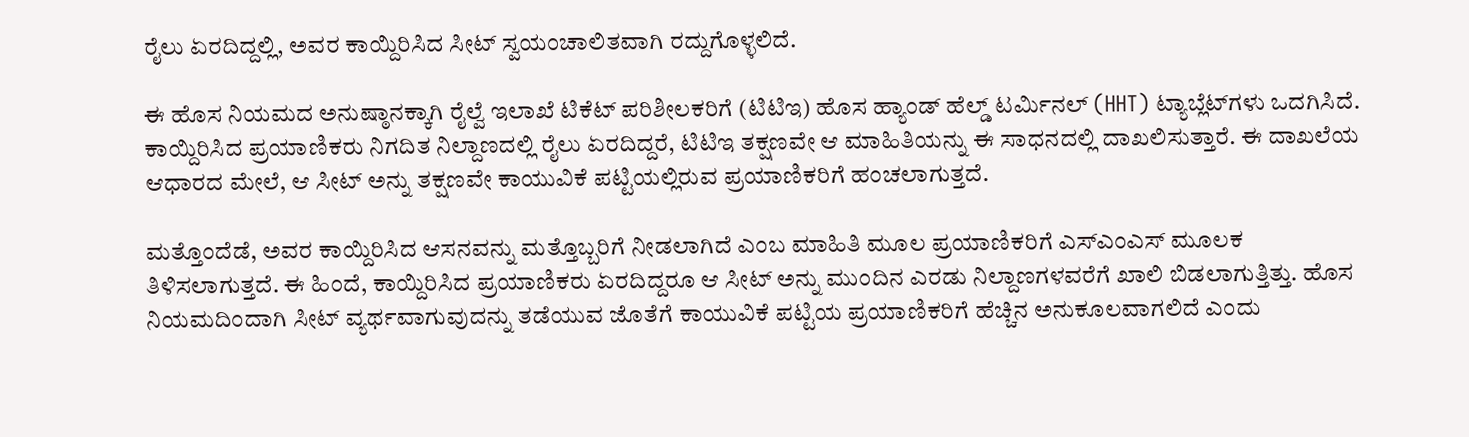ರೈಲು ಏರದಿದ್ದಲ್ಲಿ, ಅವರ ಕಾಯ್ದಿರಿಸಿದ ಸೀಟ್ ಸ್ವಯಂಚಾಲಿತವಾಗಿ ರದ್ದುಗೊಳ್ಳಲಿದೆ.

ಈ ಹೊಸ ನಿಯಮದ ಅನುಷ್ಠಾನಕ್ಕಾಗಿ ರೈಲ್ವೆ ಇಲಾಖೆ ಟಿಕೆಟ್ ಪರಿಶೀಲಕರಿಗೆ (ಟಿಟಿಇ) ಹೊಸ ಹ್ಯಾಂಡ್ ಹೆಲ್ಡ್ ಟರ್ಮಿನಲ್ (HHT) ಟ್ಯಾಬ್ಲೆಟ್‌ಗಳು ಒದಗಿಸಿದೆ. ಕಾಯ್ದಿರಿಸಿದ ಪ್ರಯಾಣಿಕರು ನಿಗದಿತ ನಿಲ್ದಾಣದಲ್ಲಿ ರೈಲು ಏರದಿದ್ದರೆ, ಟಿಟಿಇ ತಕ್ಷಣವೇ ಆ ಮಾಹಿತಿಯನ್ನು ಈ ಸಾಧನದಲ್ಲಿ ದಾಖಲಿಸುತ್ತಾರೆ. ಈ ದಾಖಲೆಯ ಆಧಾರದ ಮೇಲೆ, ಆ ಸೀಟ್ ಅನ್ನು ತಕ್ಷಣವೇ ಕಾಯುವಿಕೆ ಪಟ್ಟಿಯಲ್ಲಿರುವ ಪ್ರಯಾಣಿಕರಿಗೆ ಹಂಚಲಾಗುತ್ತದೆ.

ಮತ್ತೊಂದೆಡೆ, ಅವರ ಕಾಯ್ದಿರಿಸಿದ ಆಸನವನ್ನು ಮತ್ತೊಬ್ಬರಿಗೆ ನೀಡಲಾಗಿದೆ ಎಂಬ ಮಾಹಿತಿ ಮೂಲ ಪ್ರಯಾಣಿಕರಿಗೆ ಎಸ್‌ಎಂಎಸ್ ಮೂಲಕ ತಿಳಿಸಲಾಗುತ್ತದೆ. ಈ ಹಿಂದೆ, ಕಾಯ್ದಿರಿಸಿದ ಪ್ರಯಾಣಿಕರು ಏರದಿದ್ದರೂ ಆ ಸೀಟ್ ಅನ್ನು ಮುಂದಿನ ಎರಡು ನಿಲ್ದಾಣಗಳವರೆಗೆ ಖಾಲಿ ಬಿಡಲಾಗುತ್ತಿತ್ತು. ಹೊಸ ನಿಯಮದಿಂದಾಗಿ ಸೀಟ್ ವ್ಯರ್ಥವಾಗುವುದನ್ನು ತಡೆಯುವ ಜೊತೆಗೆ ಕಾಯುವಿಕೆ ಪಟ್ಟಿಯ ಪ್ರಯಾಣಿಕರಿಗೆ ಹೆಚ್ಚಿನ ಅನುಕೂಲವಾಗಲಿದೆ ಎಂದು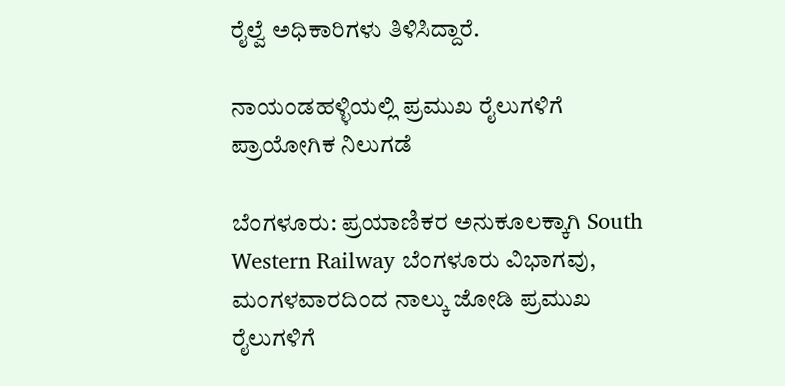ರೈಲ್ವೆ ಅಧಿಕಾರಿಗಳು ತಿಳಿಸಿದ್ದಾರೆ.

ನಾಯಂಡಹಳ್ಳಿಯಲ್ಲಿ ಪ್ರಮುಖ ರೈಲುಗಳಿಗೆ ಪ್ರಾಯೋಗಿಕ ನಿಲುಗಡೆ

ಬೆಂಗಳೂರು: ಪ್ರಯಾಣಿಕರ ಅನುಕೂಲಕ್ಕಾಗಿ South Western Railway ಬೆಂಗಳೂರು ವಿಭಾಗವು, ಮಂಗಳವಾರದಿಂದ ನಾಲ್ಕು ಜೋಡಿ ಪ್ರಮುಖ ರೈಲುಗಳಿಗೆ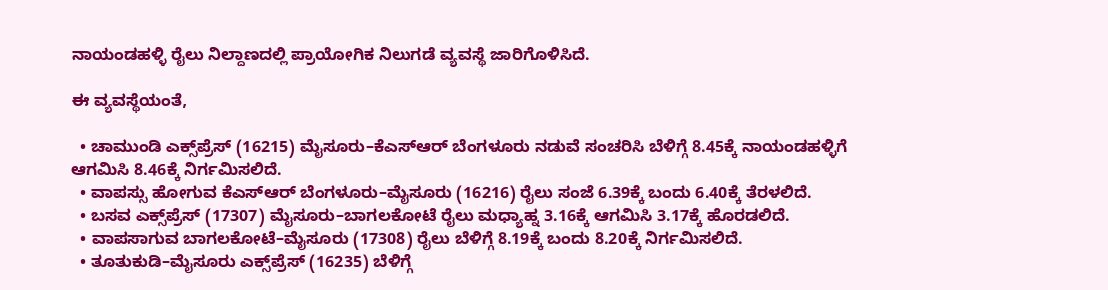ನಾಯಂಡಹಳ್ಳಿ ರೈಲು ನಿಲ್ದಾಣದಲ್ಲಿ ಪ್ರಾಯೋಗಿಕ ನಿಲುಗಡೆ ವ್ಯವಸ್ಥೆ ಜಾರಿಗೊಳಿಸಿದೆ.

ಈ ವ್ಯವಸ್ಥೆಯಂತೆ,

  • ಚಾಮುಂಡಿ ಎಕ್ಸ್‌ಪ್ರೆಸ್ (16215) ಮೈಸೂರು–ಕೆಎಸ್‌ಆರ್ ಬೆಂಗಳೂರು ನಡುವೆ ಸಂಚರಿಸಿ ಬೆಳಿಗ್ಗೆ 8.45ಕ್ಕೆ ನಾಯಂಡಹಳ್ಳಿಗೆ ಆಗಮಿಸಿ 8.46ಕ್ಕೆ ನಿರ್ಗಮಿಸಲಿದೆ.
  • ವಾಪಸ್ಸು ಹೋಗುವ ಕೆಎಸ್‌ಆರ್ ಬೆಂಗಳೂರು–ಮೈಸೂರು (16216) ರೈಲು ಸಂಜೆ 6.39ಕ್ಕೆ ಬಂದು 6.40ಕ್ಕೆ ತೆರಳಲಿದೆ.
  • ಬಸವ ಎಕ್ಸ್‌ಪ್ರೆಸ್ (17307) ಮೈಸೂರು–ಬಾಗಲಕೋಟೆ ರೈಲು ಮಧ್ಯಾಹ್ನ 3.16ಕ್ಕೆ ಆಗಮಿಸಿ 3.17ಕ್ಕೆ ಹೊರಡಲಿದೆ.
  • ವಾಪಸಾಗುವ ಬಾಗಲಕೋಟೆ–ಮೈಸೂರು (17308) ರೈಲು ಬೆಳಿಗ್ಗೆ 8.19ಕ್ಕೆ ಬಂದು 8.20ಕ್ಕೆ ನಿರ್ಗಮಿಸಲಿದೆ.
  • ತೂತುಕುಡಿ–ಮೈಸೂರು ಎಕ್ಸ್‌ಪ್ರೆಸ್ (16235) ಬೆಳಿಗ್ಗೆ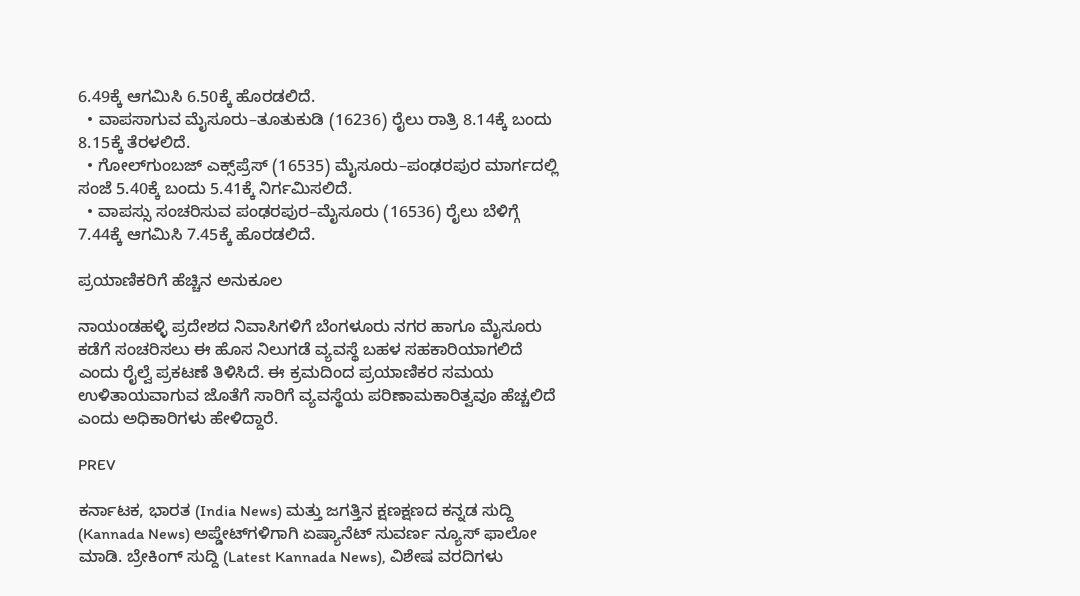6.49ಕ್ಕೆ ಆಗಮಿಸಿ 6.50ಕ್ಕೆ ಹೊರಡಲಿದೆ.
  • ವಾಪಸಾಗುವ ಮೈಸೂರು–ತೂತುಕುಡಿ (16236) ರೈಲು ರಾತ್ರಿ 8.14ಕ್ಕೆ ಬಂದು 8.15ಕ್ಕೆ ತೆರಳಲಿದೆ.
  • ಗೋಲ್‌ಗುಂಬಜ್ ಎಕ್ಸ್‌ಪ್ರೆಸ್ (16535) ಮೈಸೂರು–ಪಂಢರಪುರ ಮಾರ್ಗದಲ್ಲಿ ಸಂಜೆ 5.40ಕ್ಕೆ ಬಂದು 5.41ಕ್ಕೆ ನಿರ್ಗಮಿಸಲಿದೆ.
  • ವಾಪಸ್ಸು ಸಂಚರಿಸುವ ಪಂಢರಪುರ–ಮೈಸೂರು (16536) ರೈಲು ಬೆಳಿಗ್ಗೆ 7.44ಕ್ಕೆ ಆಗಮಿಸಿ 7.45ಕ್ಕೆ ಹೊರಡಲಿದೆ.

ಪ್ರಯಾಣಿಕರಿಗೆ ಹೆಚ್ಚಿನ ಅನುಕೂಲ

ನಾಯಂಡಹಳ್ಳಿ ಪ್ರದೇಶದ ನಿವಾಸಿಗಳಿಗೆ ಬೆಂಗಳೂರು ನಗರ ಹಾಗೂ ಮೈಸೂರು ಕಡೆಗೆ ಸಂಚರಿಸಲು ಈ ಹೊಸ ನಿಲುಗಡೆ ವ್ಯವಸ್ಥೆ ಬಹಳ ಸಹಕಾರಿಯಾಗಲಿದೆ ಎಂದು ರೈಲ್ವೆ ಪ್ರಕಟಣೆ ತಿಳಿಸಿದೆ. ಈ ಕ್ರಮದಿಂದ ಪ್ರಯಾಣಿಕರ ಸಮಯ ಉಳಿತಾಯವಾಗುವ ಜೊತೆಗೆ ಸಾರಿಗೆ ವ್ಯವಸ್ಥೆಯ ಪರಿಣಾಮಕಾರಿತ್ವವೂ ಹೆಚ್ಚಲಿದೆ ಎಂದು ಅಧಿಕಾರಿಗಳು ಹೇಳಿದ್ದಾರೆ.

PREV

ಕರ್ನಾಟಕ, ಭಾರತ (India News) ಮತ್ತು ಜಗತ್ತಿನ ಕ್ಷಣಕ್ಷಣದ ಕನ್ನಡ ಸುದ್ದಿ (Kannada News) ಅಪ್ಡೇಟ್‌ಗಳಿಗಾಗಿ ಏಷ್ಯಾನೆಟ್ ಸುವರ್ಣ ನ್ಯೂಸ್‌ ಫಾಲೋ ಮಾಡಿ. ಬ್ರೇಕಿಂಗ್ ಸುದ್ದಿ (Latest Kannada News), ವಿಶೇಷ ವರದಿಗಳು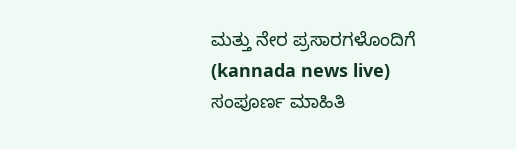ಮತ್ತು ನೇರ ಪ್ರಸಾರಗಳೊಂದಿಗೆ (kannada news live) ಸಂಪೂರ್ಣ ಮಾಹಿತಿ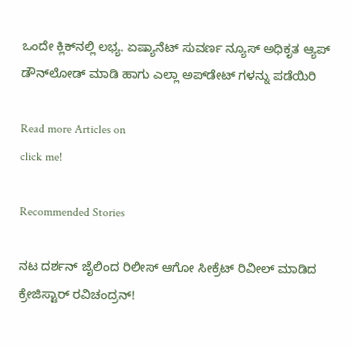ಒಂದೇ ಕ್ಲಿಕ್‌ನಲ್ಲಿ ಲಭ್ಯ. ಏಷ್ಯಾನೆಟ್ ಸುವರ್ಣ ನ್ಯೂಸ್ ಅಧಿಕೃತ ಆ್ಯಪ್ ಡೌನ್‌ಲೋಡ್ ಮಾಡಿ ಹಾಗು ಎಲ್ಲಾ ಅಪ್‌ಡೇಟ್ ಗಳನ್ನು ಪಡೆಯಿರಿ

Read more Articles on
click me!

Recommended Stories

ನಟ ದರ್ಶನ್ ಜೈಲಿಂದ ರಿಲೀಸ್ ಆಗೋ ಸೀಕ್ರೆಟ್ ರಿವೀಲ್ ಮಾಡಿದ ಕ್ರೇಜಿಸ್ಟಾರ್ ರವಿಚಂದ್ರನ್!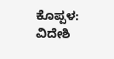ಕೊಪ್ಪಳ: ವಿದೇಶಿ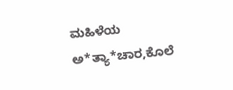ಮಹಿಳೆಯ ಅ*ತ್ಯಾ*ಚಾರ,ಕೊಲೆ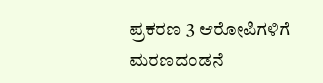ಪ್ರಕರಣ 3 ಆರೋಪಿಗಳಿಗೆ ಮರಣದಂಡನೆ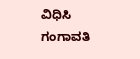ವಿಧಿಸಿ ಗಂಗಾವತಿ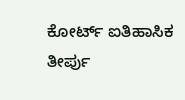ಕೋರ್ಟ್ ಐತಿಹಾಸಿಕ ತೀರ್ಪು